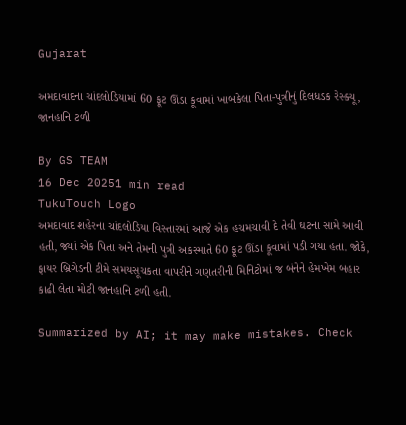Gujarat

અમદાવાદના ચાંદલોડિયામાં 60 ફૂટ ઊંડા કૂવામાં ખાબકેલા પિતા-પુત્રીનું દિલધડક રેસ્ક્યૂ, જાનહાનિ ટળી

By GS TEAM
16 Dec 20251 min read
TukuTouch Logo
અમદાવાદ શહેરના ચાંદલોડિયા વિસ્તારમાં આજે એક હચમચાવી દે તેવી ઘટના સામે આવી હતી, જ્યાં એક પિતા અને તેમની પુત્રી અકસ્માતે 60 ફૂટ ઊંડા કૂવામાં પડી ગયા હતા. જોકે, ફાયર બ્રિગેડની ટીમે સમયસૂચકતા વાપરીને ગણતરીની મિનિટોમાં જ બંનેને હેમખેમ બહાર કાઢી લેતા મોટી જાનહાનિ ટળી હતી.

Summarized by AI; it may make mistakes. Check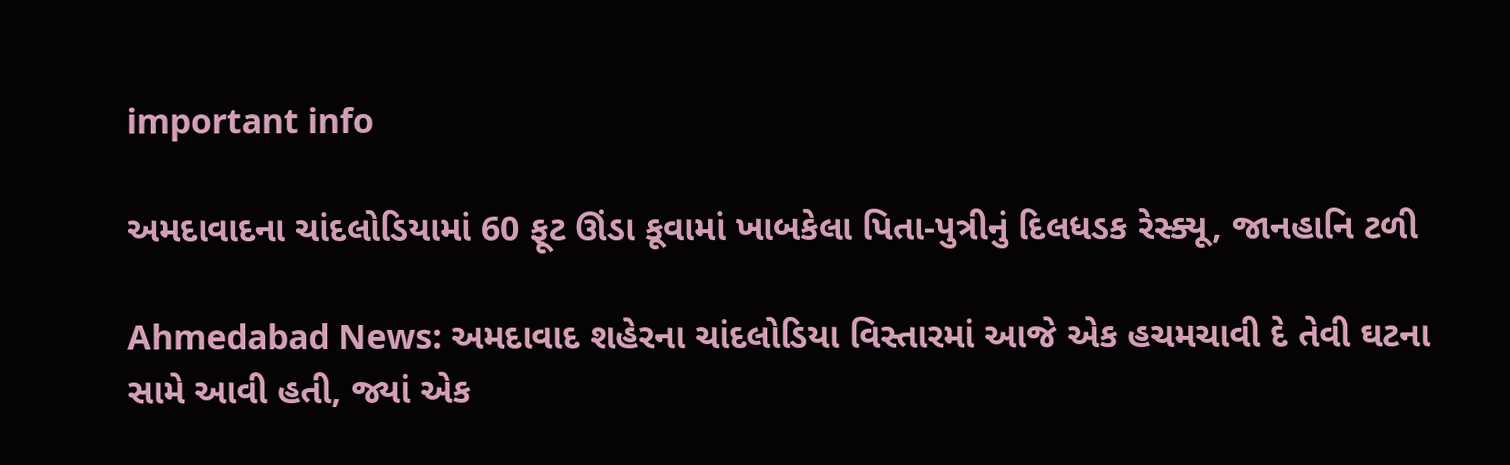important info

અમદાવાદના ચાંદલોડિયામાં 60 ફૂટ ઊંડા કૂવામાં ખાબકેલા પિતા-પુત્રીનું દિલધડક રેસ્ક્યૂ, જાનહાનિ ટળી

Ahmedabad News: અમદાવાદ શહેરના ચાંદલોડિયા વિસ્તારમાં આજે એક હચમચાવી દે તેવી ઘટના સામે આવી હતી, જ્યાં એક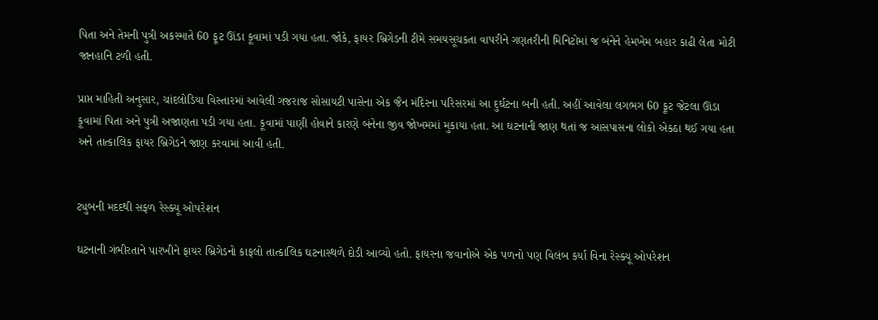પિતા અને તેમની પુત્રી અકસ્માતે 60 ફૂટ ઊંડા કૂવામાં પડી ગયા હતા. જોકે, ફાયર બ્રિગેડની ટીમે સમયસૂચકતા વાપરીને ગણતરીની મિનિટોમાં જ બંનેને હેમખેમ બહાર કાઢી લેતા મોટી જાનહાનિ ટળી હતી.

પ્રાપ્ત માહિતી અનુસાર, ચાંદલોડિયા વિસ્તારમાં આવેલી ગજરાજ સોસાયટી પાસેના એક જૈન મંદિરના પરિસરમાં આ દુર્ઘટના બની હતી. અહીં આવેલા લગભગ 60 ફૂટ જેટલા ઊંડા કૂવામાં પિતા અને પુત્રી અજાણતા પડી ગયા હતા. કૂવામાં પાણી હોવાને કારણે બંનેના જીવ જોખમમાં મુકાયા હતા. આ ઘટનાની જાણ થતાં જ આસપાસના લોકો એકઠા થઈ ગયા હતા અને તાત્કાલિક ફાયર બ્રિગેડને જાણ કરવામાં આવી હતી.


ટ્યુબની મદદથી સફળ રેસ્ક્યૂ ઓપરેશન

ઘટનાની ગંભીરતાને પારખીને ફાયર બ્રિગેડનો કાફલો તાત્કાલિક ઘટનાસ્થળે દોડી આવ્યો હતો. ફાયરના જવાનોએ એક પળનો પણ વિલંબ કર્યા વિના રેસ્ક્યૂ ઓપરેશન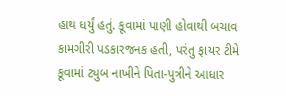હાથ ધર્યું હતું. કૂવામાં પાણી હોવાથી બચાવ કામગીરી પડકારજનક હતી, પરંતુ ફાયર ટીમે કૂવામાં ટ્યુબ નાખીને પિતા-પુત્રીને આધાર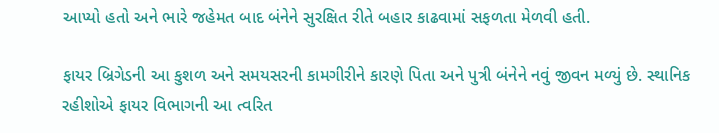આપ્યો હતો અને ભારે જહેમત બાદ બંનેને સુરક્ષિત રીતે બહાર કાઢવામાં સફળતા મેળવી હતી.

ફાયર બ્રિગેડની આ કુશળ અને સમયસરની કામગીરીને કારણે પિતા અને પુત્રી બંનેને નવું જીવન મળ્યું છે. સ્થાનિક રહીશોએ ફાયર વિભાગની આ ત્વરિત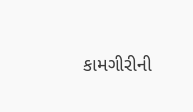કામગીરીની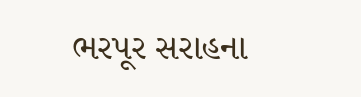ભરપૂર સરાહના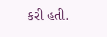કરી હતી.